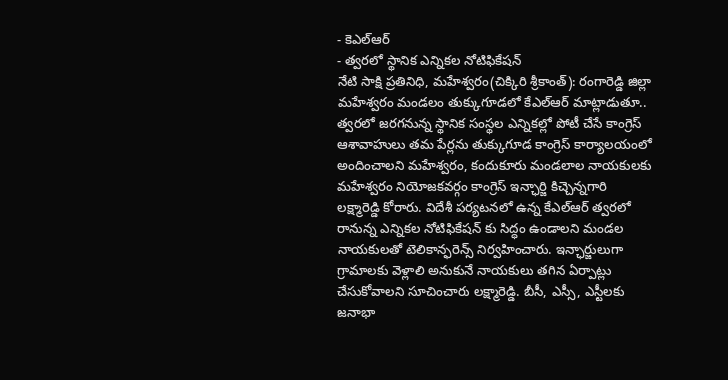- కెఎల్ఆర్
- త్వరలో స్థానిక ఎన్నికల నోటిఫికేషన్
నేటి సాక్షి ప్రతినిధి, మహేశ్వరం(చిక్కిరి శ్రీకాంత్): రంగారెడ్డి జిల్లా మహేశ్వరం మండలం తుక్కుగూడలో కేఎల్ఆర్ మాట్లాడుతూ.. త్వరలో జరగనున్న స్థానిక సంస్థల ఎన్నికల్లో పోటీ చేసే కాంగ్రెస్ ఆశావాహులు తమ పేర్లను తుక్కుగూడ కాంగ్రెస్ కార్యాలయంలో అందించాలని మహేశ్వరం, కందుకూరు మండలాల నాయకులకు మహేశ్వరం నియోజకవర్గం కాంగ్రెస్ ఇన్ఛార్జి కిచ్చెన్నగారి లక్ష్మారెడ్డి కోరారు. విదేశీ పర్యటనలో ఉన్న కేఎల్ఆర్ త్వరలో రానున్న ఎన్నికల నోటిఫికేషన్ కు సిద్ధం ఉండాలని మండల నాయకులతో టెలికాన్ఫరెన్స్ నిర్వహించారు. ఇన్ఛార్జులుగా గ్రామాలకు వెళ్లాలి అనుకునే నాయకులు తగిన ఏర్పాట్లు చేసుకోవాలని సూచించారు లక్ష్మారెడ్డి. బీసీ, ఎస్సీ, ఎస్టీలకు జనాభా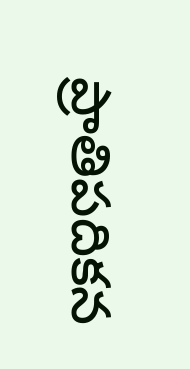ప్రాతిపదికన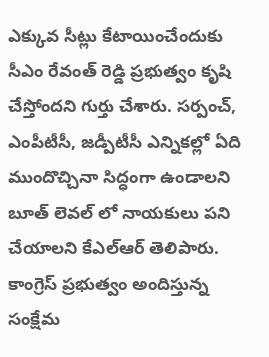ఎక్కువ సీట్లు కేటాయించేందుకు సీఎం రేవంత్ రెడ్డి ప్రభుత్వం కృషి చేస్తోందని గుర్తు చేశారు. సర్పంచ్, ఎంపీటీసీ, జడ్పీటీసీ ఎన్నికల్లో ఏది ముందొచ్చినా సిద్ధంగా ఉండాలని బూత్ లెవల్ లో నాయకులు పని చేయాలని కేఎల్ఆర్ తెలిపారు. కాంగ్రెస్ ప్రభుత్వం అందిస్తున్న సంక్షేమ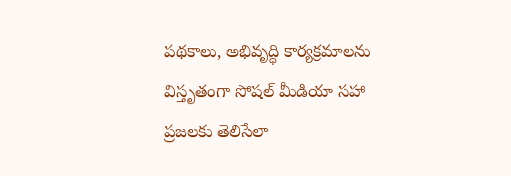పథకాలు, అభివృద్ధి కార్యక్రమాలను విస్తృతంగా సోషల్ మీడియా సహా ప్రజలకు తెలిసేలా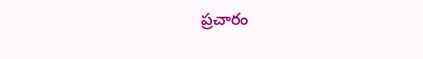ప్రచారం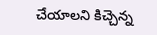చేయాలని కిచ్చెన్న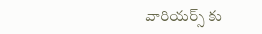వారియర్స్ కు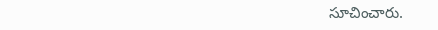సూచించారు.